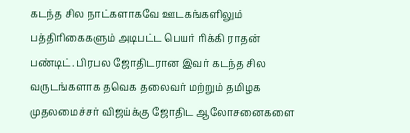கடந்த சில நாட்களாகவே ஊடகங்களிலும் பத்திரிகைகளும் அடிபட்ட பெயர் ரிக்கி ராதன் பண்டிட். பிரபல ஜோதிடரான இவர் கடந்த சில வருடங்களாக தவெக தலைவர் மற்றும் தமிழக முதலமைச்சர் விஜய்க்கு ஜோதிட ஆலோசனைகளை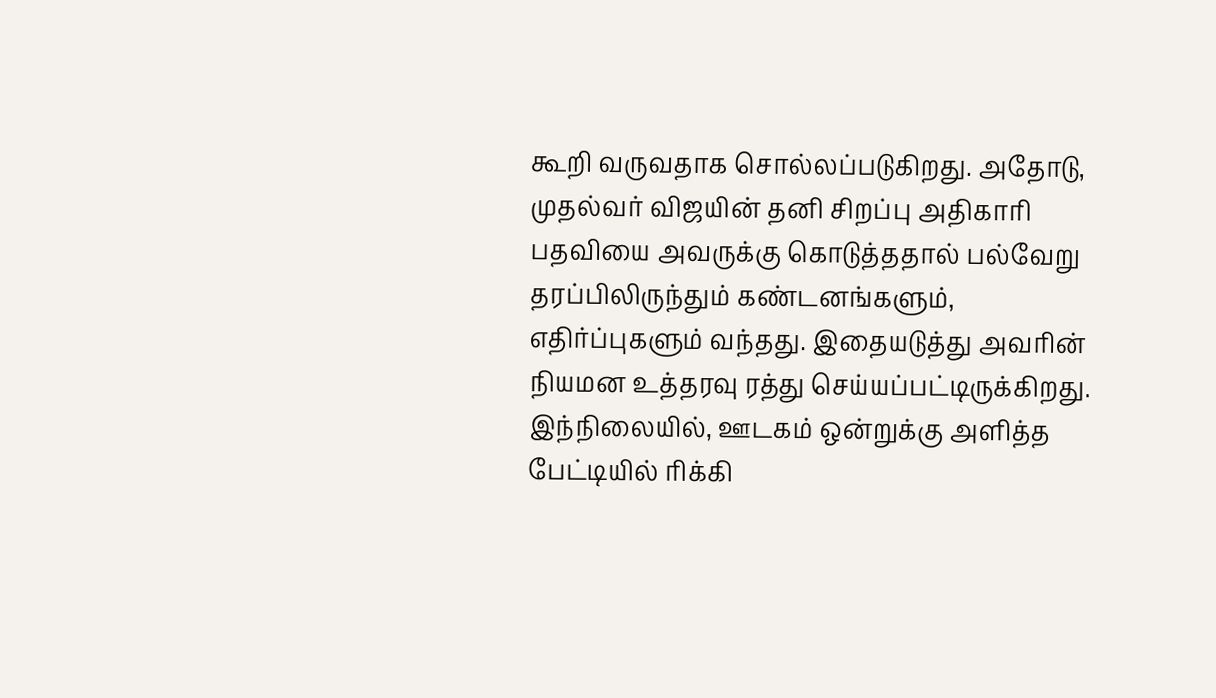கூறி வருவதாக சொல்லப்படுகிறது. அதோடு, முதல்வர் விஜயின் தனி சிறப்பு அதிகாரி பதவியை அவருக்கு கொடுத்ததால் பல்வேறு தரப்பிலிருந்தும் கண்டனங்களும், எதிர்ப்புகளும் வந்தது. இதையடுத்து அவரின் நியமன உத்தரவு ரத்து செய்யப்பட்டிருக்கிறது. இந்நிலையில், ஊடகம் ஒன்றுக்கு அளித்த பேட்டியில் ரிக்கி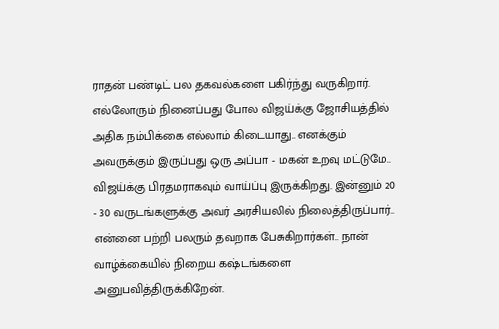ராதன் பண்டிட் பல தகவல்களை பகிர்ந்து வருகிறார்.
எல்லோரும் நினைப்பது போல விஜய்க்கு ஜோசியத்தில் அதிக நம்பிக்கை எல்லாம் கிடையாது.. எனக்கும் அவருக்கும் இருப்பது ஒரு அப்பா - மகன் உறவு மட்டுமே.. விஜய்க்கு பிரதமராகவும் வாய்ப்பு இருக்கிறது. இன்னும் 20 - 30 வருடங்களுக்கு அவர் அரசியலில் நிலைத்திருப்பார்.. என்னை பற்றி பலரும் தவறாக பேசுகிறார்கள்.. நான் வாழ்க்கையில் நிறைய கஷ்டங்களை அனுபவித்திருக்கிறேன்.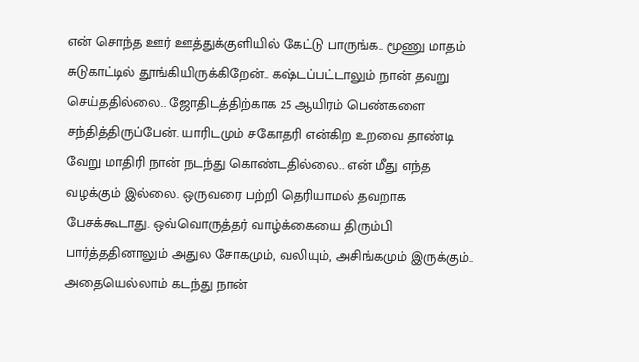என் சொந்த ஊர் ஊத்துக்குளியில் கேட்டு பாருங்க.. மூணு மாதம் சுடுகாட்டில் தூங்கியிருக்கிறேன்.. கஷ்டப்பட்டாலும் நான் தவறு செய்ததில்லை.. ஜோதிடத்திற்காக 25 ஆயிரம் பெண்களை சந்தித்திருப்பேன். யாரிடமும் சகோதரி என்கிற உறவை தாண்டி வேறு மாதிரி நான் நடந்து கொண்டதில்லை.. என் மீது எந்த வழக்கும் இல்லை. ஒருவரை பற்றி தெரியாமல் தவறாக பேசக்கூடாது. ஒவ்வொருத்தர் வாழ்க்கையை திரும்பி பார்த்ததினாலும் அதுல சோகமும், வலியும், அசிங்கமும் இருக்கும்.. அதையெல்லாம் கடந்து நான்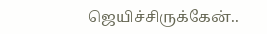ஜெயிச்சிருக்கேன்..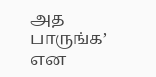அத பாருங்க’ என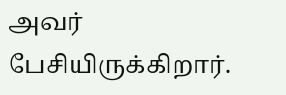அவர் பேசியிருக்கிறார்.